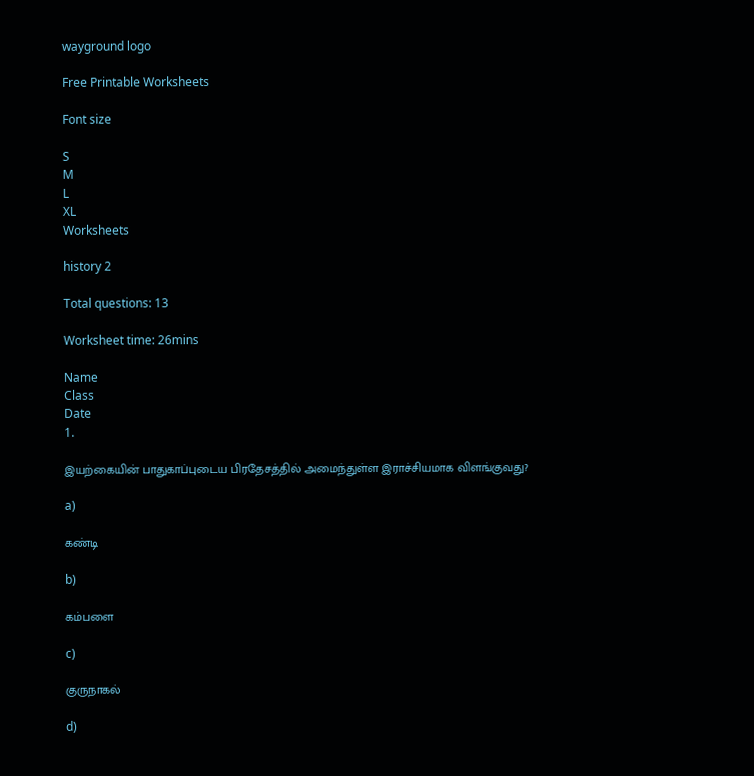wayground logo

Free Printable Worksheets

Font size

S
M
L
XL
Worksheets

history 2

Total questions: 13

Worksheet time: 26mins

Name
Class
Date
1.

இயற்கையின் பாதுகாப்புடைய பிரதேசத்தில் அமைந்துள்ள இராச்சியமாக விளங்குவது?

a)

கண்டி

b)

கம்பளை

c)

குருநாகல்

d)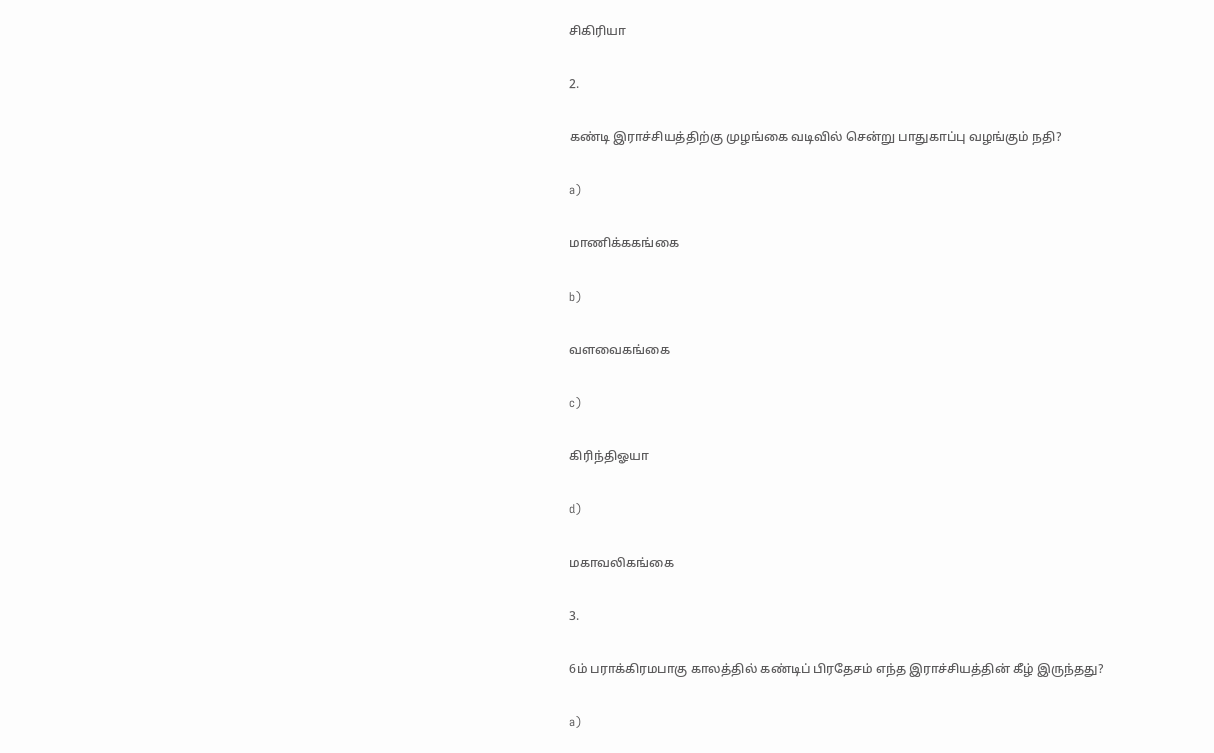சிகிரியா

2.

கண்டி இராச்சியத்திற்கு முழங்கை வடிவில் சென்று பாதுகாப்பு வழங்கும் நதி?

a)

மாணிக்ககங்கை

b)

வளவைகங்கை

c)

கிரிந்திஓயா

d)

மகாவலிகங்கை

3.

6ம் பராக்கிரமபாகு காலத்தில் கண்டிப் பிரதேசம் எந்த இராச்சியத்தின் கீழ் இருந்தது?

a)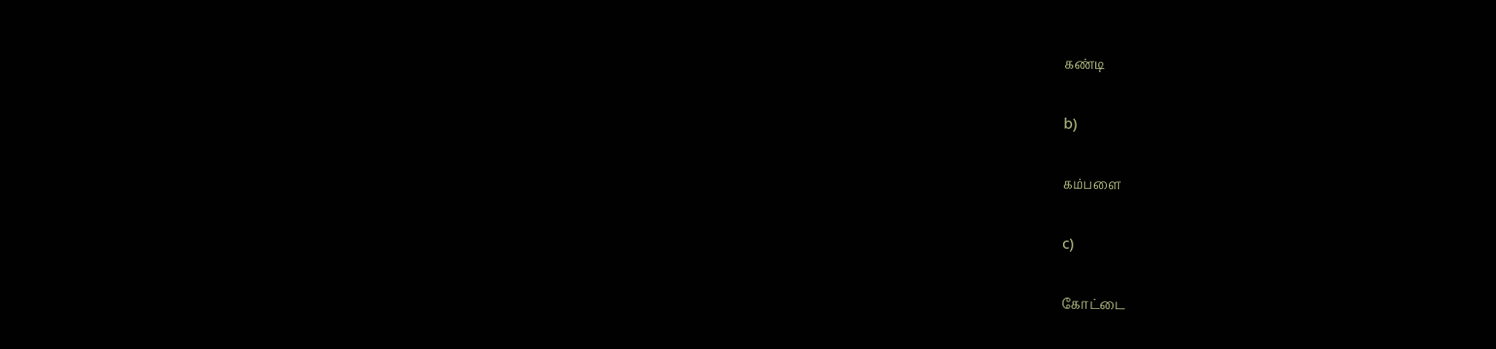கண்டி

b)

கம்பளை

c)

கோட்டை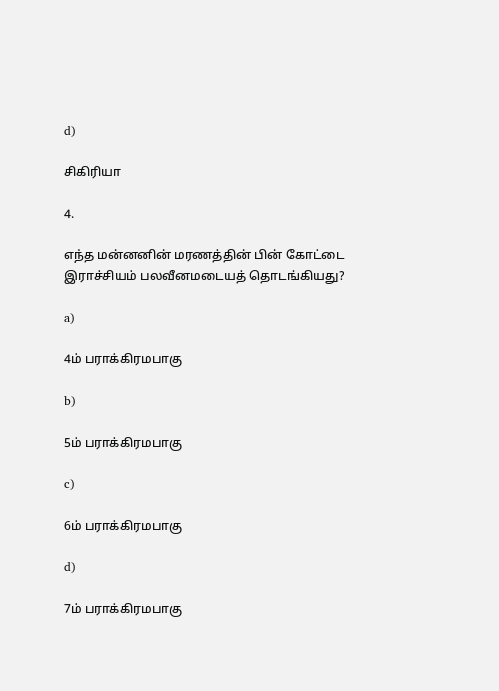d)

சிகிரியா

4.

எந்த மன்னனின் மரணத்தின் பின் கோட்டை இராச்சியம் பலவீனமடையத் தொடங்கியது?

a)

4ம் பராக்கிரமபாகு

b)

5ம் பராக்கிரமபாகு

c)

6ம் பராக்கிரமபாகு

d)

7ம் பராக்கிரமபாகு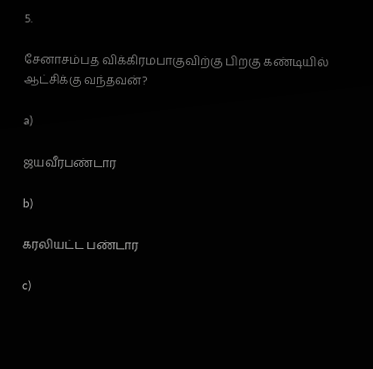5.

சேனாசம்பத விக்கிரமபாகுவிற்கு பிறகு கண்டியில் ஆட்சிக்கு வந்தவன்?

a)

ஜயவீரபண்டார

b)

கரலியட்ட பண்டார

c)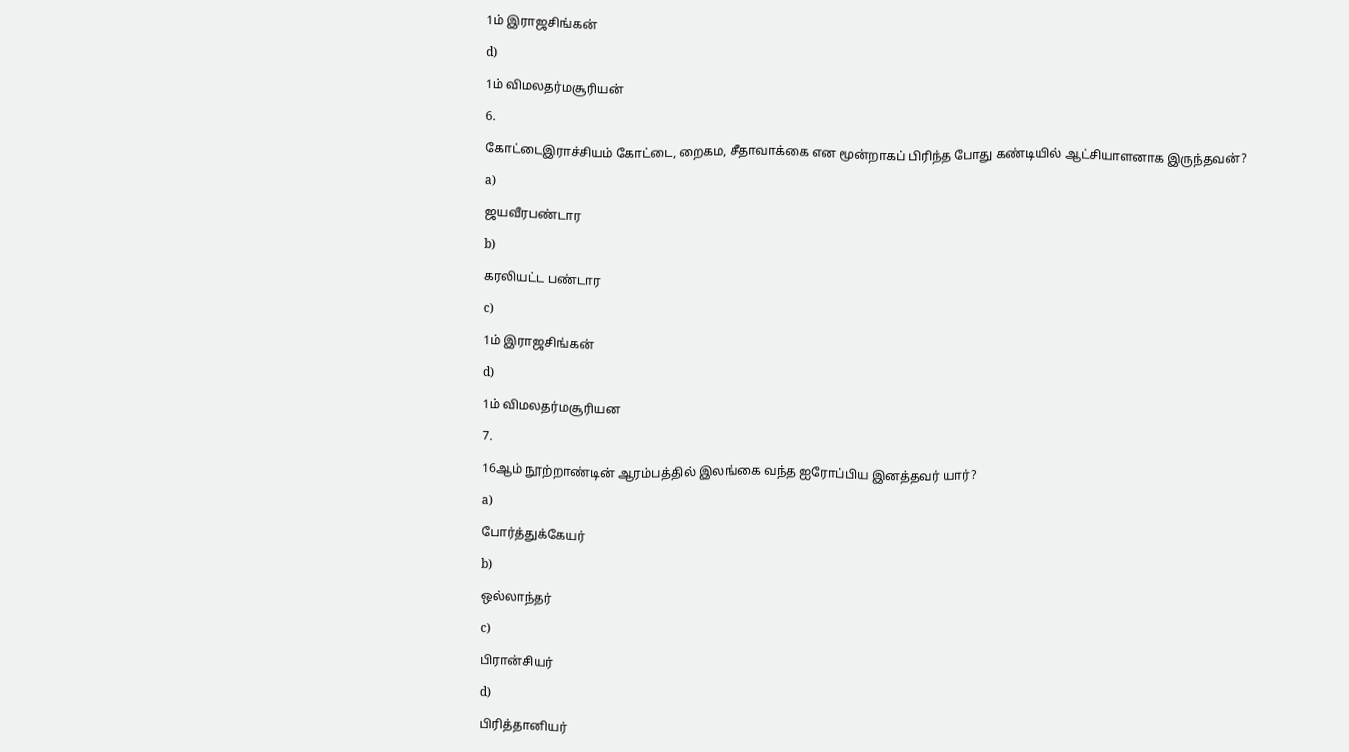1ம் இராஜசிங்கன்

d)

1ம் விமலதர்மசூரியன்

6.

கோட்டைஇராச்சியம் கோட்டை, றைகம, சீதாவாக்கை என மூன்றாகப் பிரிந்த போது கண்டியில் ஆட்சியாளனாக இருந்தவன்?

a)

ஜயவீரபண்டார

b)

கரலியட்ட பண்டார

c)

1ம் இராஜசிங்கன்

d)

1ம் விமலதர்மசூரியன

7.

16ஆம் நூற்றாண்டின் ஆரம்பத்தில் இலங்கை வந்த ஐரோப்பிய இனத்தவர் யார்?

a)

போர்த்துக்கேயர்

b)

ஒல்லாந்தர்

c)

பிரான்சியர்

d)

பிரித்தானியர்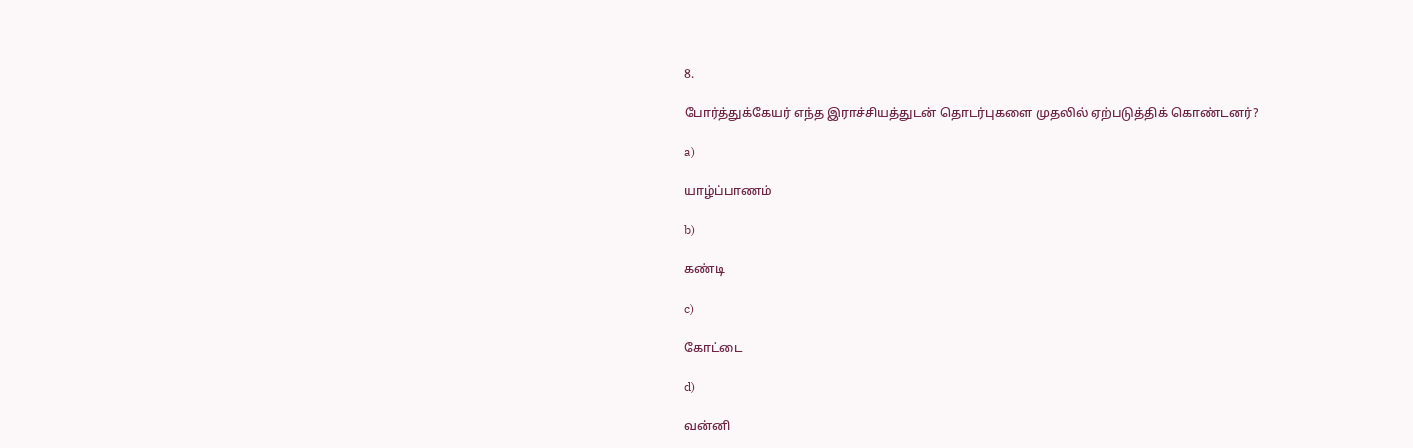8.

போர்த்துக்கேயர் எந்த இராச்சியத்துடன் தொடர்புகளை முதலில் ஏற்படுத்திக் கொண்டனர்?

a)

யாழ்ப்பாணம்

b)

கண்டி

c)

கோட்டை

d)

வன்னி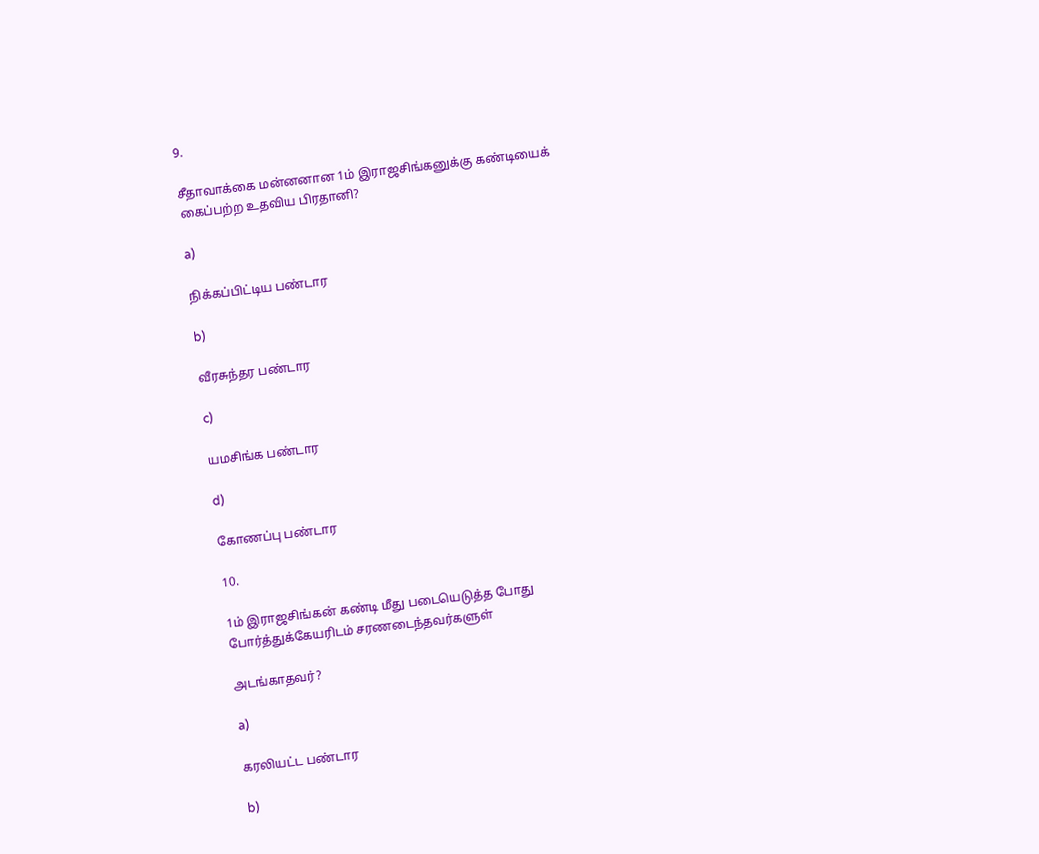9.

சீதாவாக்கை மன்னனான 1ம் இராஜசிங்கனுக்கு கண்டியைக் கைப்பற்ற உதவிய பிரதானி?

a)

நிக்கப்பிட்டிய பண்டார

b)

வீரசுந்தர பண்டார

c)

யமசிங்க பண்டார

d)

கோணப்பு பண்டார

10.

1ம் இராஜசிங்கன் கண்டி மீது படையெடுத்த போது போர்த்துக்கேயரிடம் சரணடைந்தவர்களுள்

அடங்காதவர்?

a)

கரலியட்ட பண்டார

b)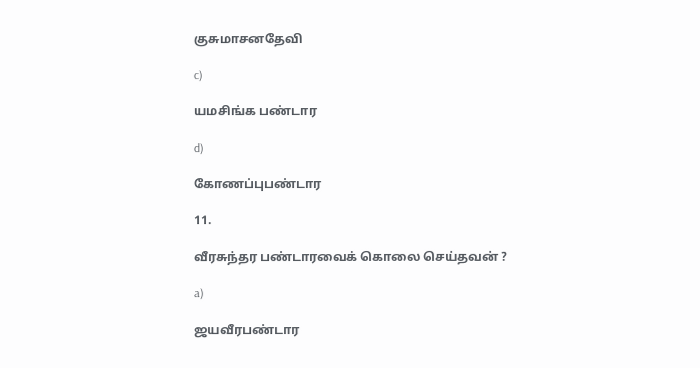குசுமாசனதேவி

c)

யமசிங்க பண்டார

d)

கோணப்புபண்டார

11.

வீரசுந்தர பண்டாரவைக் கொலை செய்தவன் ?

a)

ஜயவீரபண்டார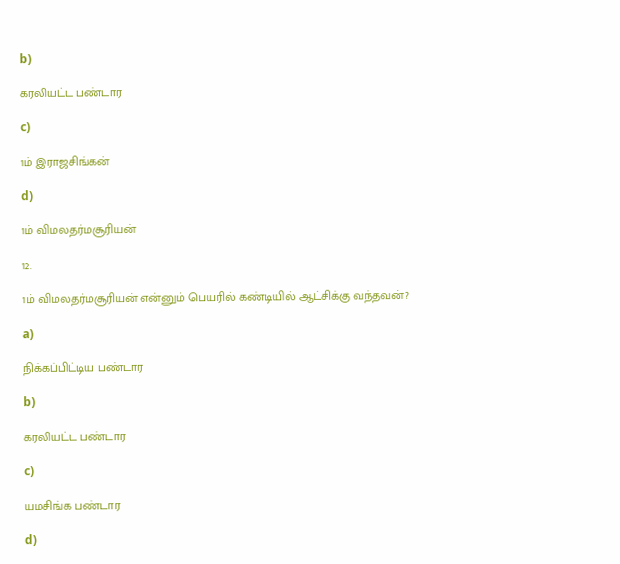b)

கரலியட்ட பண்டார

c)

1ம் இராஜசிங்கன்

d)

1ம் விமலதர்மசூரியன்

12.

1ம் விமலதர்மசூரியன் என்னும் பெயரில் கண்டியில் ஆட்சிக்கு வந்தவன்?

a)

நிக்கப்பிட்டிய பண்டார

b)

கரலியட்ட பண்டார

c)

யமசிங்க பண்டார

d)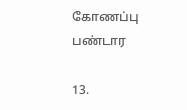கோணப்பு பண்டார

13.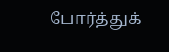போர்த்துக்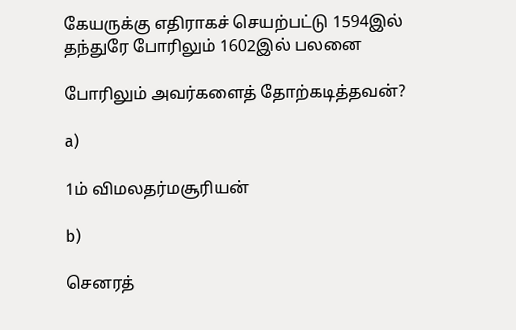கேயருக்கு எதிராகச் செயற்பட்டு 1594இல் தந்துரே போரிலும் 1602இல் பலனை

போரிலும் அவர்களைத் தோற்கடித்தவன்?

a)

1ம் விமலதர்மசூரியன்

b)

செனரத்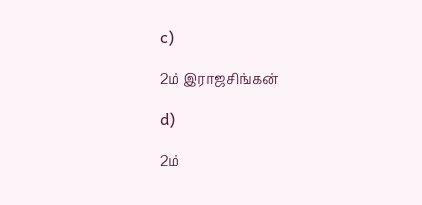c)

2ம் இராஜசிங்கன்

d)

2ம்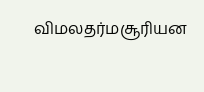விமலதர்மசூரியன